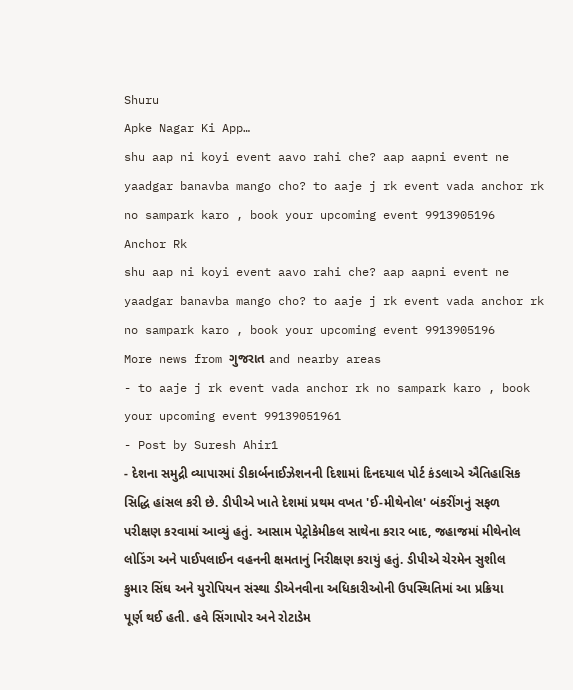Shuru
Apke Nagar Ki App…
shu aap ni koyi event aavo rahi che? aap aapni event ne yaadgar banavba mango cho? to aaje j rk event vada anchor rk no sampark karo , book your upcoming event 9913905196
Anchor Rk
shu aap ni koyi event aavo rahi che? aap aapni event ne yaadgar banavba mango cho? to aaje j rk event vada anchor rk no sampark karo , book your upcoming event 9913905196
More news from ગુજરાત and nearby areas
- to aaje j rk event vada anchor rk no sampark karo , book your upcoming event 99139051961
- Post by Suresh Ahir1
- દેશના સમુદ્રી વ્યાપારમાં ડીકાર્બનાઈઝેશનની દિશામાં દિનદયાલ પોર્ટ કંડલાએ ઐતિહાસિક સિદ્ધિ હાંસલ કરી છે. ડીપીએ ખાતે દેશમાં પ્રથમ વખત 'ઈ-મીથેનોલ' બંકરીંગનું સફળ પરીક્ષણ કરવામાં આવ્યું હતું. આસામ પેટ્રોકેમીકલ સાથેના કરાર બાદ, જહાજમાં મીથેનોલ લોડિંગ અને પાઈપલાઈન વહનની ક્ષમતાનું નિરીક્ષણ કરાયું હતું. ડીપીએ ચેરમેન સુશીલ કુમાર સિંઘ અને યુરોપિયન સંસ્થા ડીએનવીના અધિકારીઓની ઉપસ્થિતિમાં આ પ્રક્રિયા પૂર્ણ થઈ હતી. હવે સિંગાપોર અને રોટાડેમ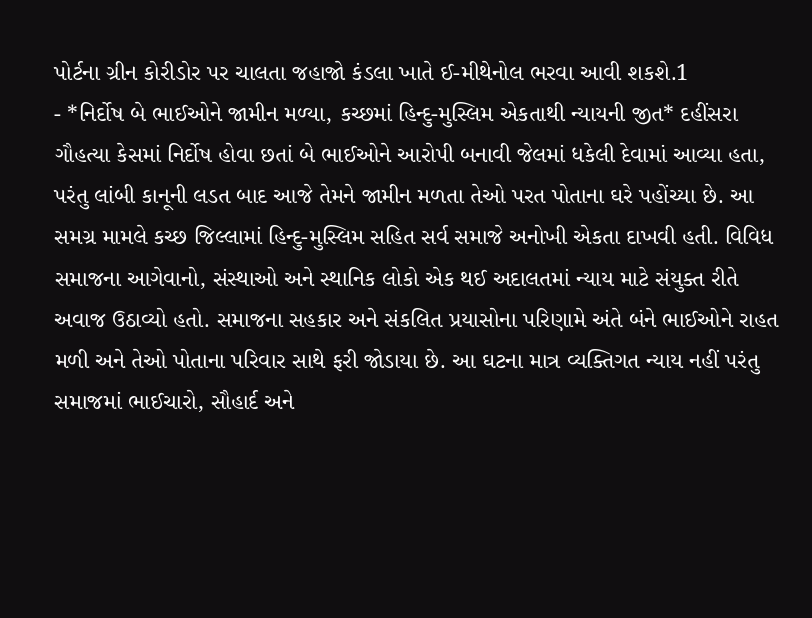પોર્ટના ગ્રીન કોરીડોર પર ચાલતા જહાજો કંડલા ખાતે ઈ-મીથેનોલ ભરવા આવી શકશે.1
- *નિર્દોષ બે ભાઈઓને જામીન મળ્યા, કચ્છમાં હિન્દુ-મુસ્લિમ એકતાથી ન્યાયની જીત* દહીંસરા ગૌહત્યા કેસમાં નિર્દોષ હોવા છતાં બે ભાઈઓને આરોપી બનાવી જેલમાં ધકેલી દેવામાં આવ્યા હતા, પરંતુ લાંબી કાનૂની લડત બાદ આજે તેમને જામીન મળતા તેઓ પરત પોતાના ઘરે પહોંચ્યા છે. આ સમગ્ર મામલે કચ્છ જિલ્લામાં હિન્દુ-મુસ્લિમ સહિત સર્વ સમાજે અનોખી એકતા દાખવી હતી. વિવિધ સમાજના આગેવાનો, સંસ્થાઓ અને સ્થાનિક લોકો એક થઈ અદાલતમાં ન્યાય માટે સંયુક્ત રીતે અવાજ ઉઠાવ્યો હતો. સમાજના સહકાર અને સંકલિત પ્રયાસોના પરિણામે અંતે બંને ભાઈઓને રાહત મળી અને તેઓ પોતાના પરિવાર સાથે ફરી જોડાયા છે. આ ઘટના માત્ર વ્યક્તિગત ન્યાય નહીં પરંતુ સમાજમાં ભાઈચારો, સૌહાર્દ અને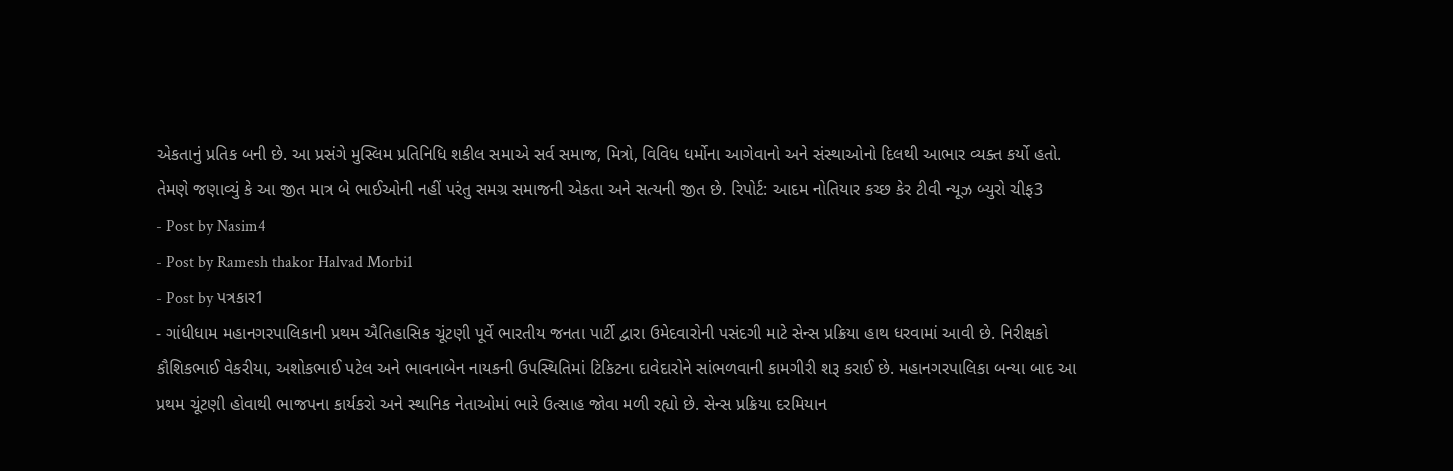એકતાનું પ્રતિક બની છે. આ પ્રસંગે મુસ્લિમ પ્રતિનિધિ શકીલ સમાએ સર્વ સમાજ, મિત્રો, વિવિધ ધર્મોના આગેવાનો અને સંસ્થાઓનો દિલથી આભાર વ્યક્ત કર્યો હતો. તેમણે જણાવ્યું કે આ જીત માત્ર બે ભાઈઓની નહીં પરંતુ સમગ્ર સમાજની એકતા અને સત્યની જીત છે. રિપોર્ટ: આદમ નોતિયાર કચ્છ કેર ટીવી ન્યૂઝ બ્યુરો ચીફ3
- Post by Nasim4
- Post by Ramesh thakor Halvad Morbi1
- Post by પત્રકાર1
- ગાંધીધામ મહાનગરપાલિકાની પ્રથમ ઐતિહાસિક ચૂંટણી પૂર્વે ભારતીય જનતા પાર્ટી દ્વારા ઉમેદવારોની પસંદગી માટે સેન્સ પ્રક્રિયા હાથ ધરવામાં આવી છે. નિરીક્ષકો કૌશિકભાઈ વેકરીયા, અશોકભાઈ પટેલ અને ભાવનાબેન નાયકની ઉપસ્થિતિમાં ટિકિટના દાવેદારોને સાંભળવાની કામગીરી શરૂ કરાઈ છે. મહાનગરપાલિકા બન્યા બાદ આ પ્રથમ ચૂંટણી હોવાથી ભાજપના કાર્યકરો અને સ્થાનિક નેતાઓમાં ભારે ઉત્સાહ જોવા મળી રહ્યો છે. સેન્સ પ્રક્રિયા દરમિયાન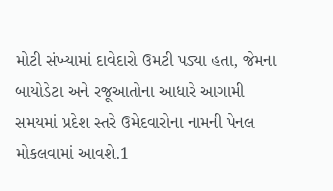મોટી સંખ્યામાં દાવેદારો ઉમટી પડ્યા હતા, જેમના બાયોડેટા અને રજૂઆતોના આધારે આગામી સમયમાં પ્રદેશ સ્તરે ઉમેદવારોના નામની પેનલ મોકલવામાં આવશે.1